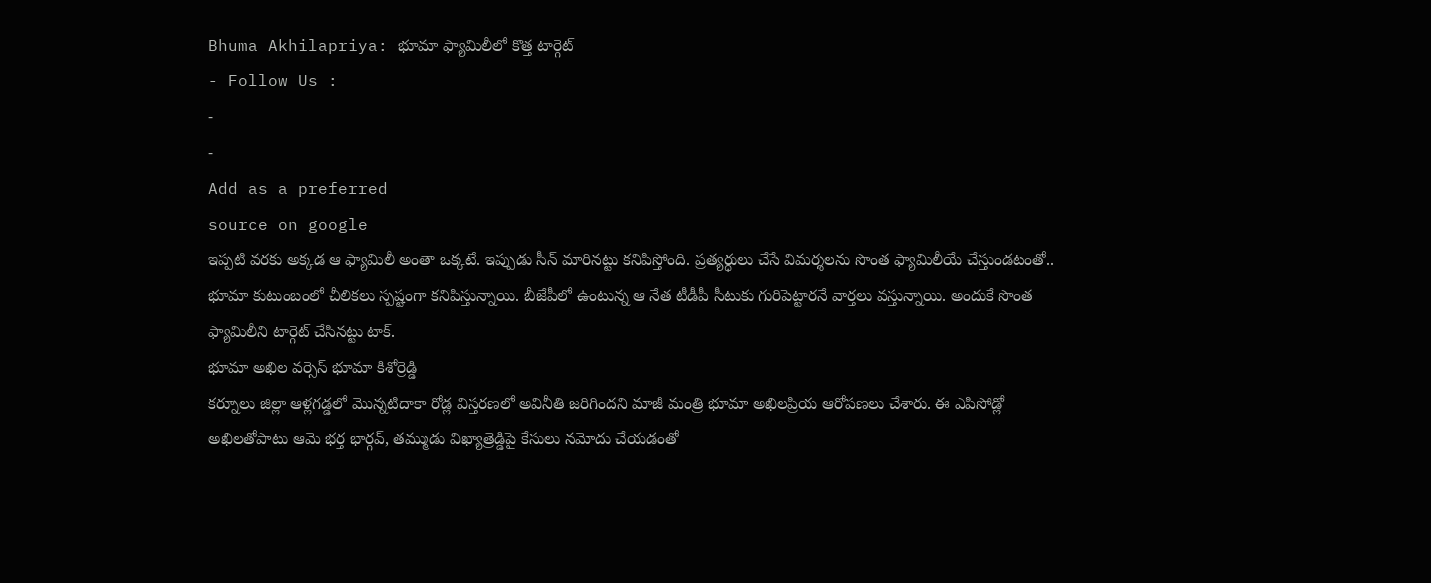Bhuma Akhilapriya: భూమా ఫ్యామిలీలో కొత్త టార్గెట్
- Follow Us :
-
-
Add as a preferred
source on google
ఇప్పటి వరకు అక్కడ ఆ ఫ్యామిలీ అంతా ఒక్కటే. ఇప్పుడు సీన్ మారినట్టు కనిపిస్తోంది. ప్రత్యర్ధులు చేసే విమర్శలను సొంత ఫ్యామిలీయే చేస్తుండటంతో.. భూమా కుటుంబంలో చీలికలు స్పష్టంగా కనిపిస్తున్నాయి. బీజేపీలో ఉంటున్న ఆ నేత టీడీపీ సీటుకు గురిపెట్టారనే వార్తలు వస్తున్నాయి. అందుకే సొంత ఫ్యామిలీని టార్గెట్ చేసినట్టు టాక్.
భూమా అఖిల వర్సెస్ భూమా కిశోర్రెడ్డి
కర్నూలు జిల్లా ఆళ్లగడ్డలో మొన్నటిదాకా రోడ్ల విస్తరణలో అవినీతి జరిగిందని మాజీ మంత్రి భూమా అఖిలప్రియ ఆరోపణలు చేశారు. ఈ ఎపిసోడ్లో అఖిలతోపాటు ఆమె భర్త భార్గవ్, తమ్ముడు విఖ్యాత్రెడ్డిపై కేసులు నమోదు చేయడంతో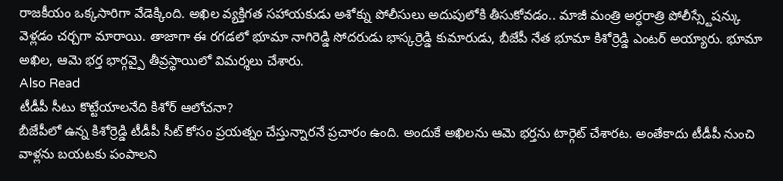రాజకీయం ఒక్కసారిగా వేడెక్కింది. అఖిల వ్యక్తిగత సహాయకుడు అశోక్ను పోలీసులు అదుపులోకి తీసుకోవడం.. మాజీ మంత్రి అర్ధరాత్రి పోలీస్స్టేషన్కు వెళ్లడం చర్చగా మారాయి. తాజాగా ఈ రగడలో భూమా నాగిరెడ్డి సోదరుడు భాస్కర్రెడ్డి కుమారుడు, బీజేపీ నేత భూమా కిశోర్రెడ్డి ఎంటర్ అయ్యారు. భూమా అఖిల, ఆమె భర్త భార్గవ్పై తీవ్రస్థాయిలో విమర్శలు చేశారు.
Also Read
టీడీపీ సీటు కొట్టేయాలనేది కిశోర్ ఆలోచనా?
బీజేపీలో ఉన్న కిశోర్రెడ్డి టీడీపీ సీట్ కోసం ప్రయత్నం చేస్తున్నారనే ప్రచారం ఉంది. అందుకే అఖిలను ఆమె భర్తను టార్గెట్ చేశారట. అంతేకాదు టీడీపీ నుంచి వాళ్లను బయటకు పంపాలని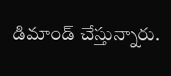డిమాండ్ చేస్తున్నారు.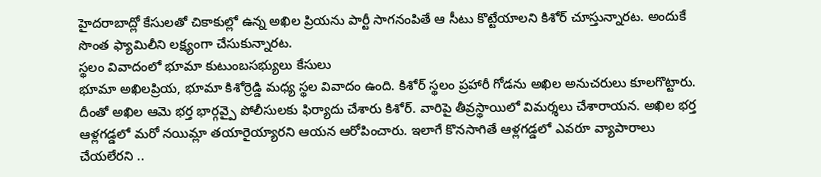హైదరాబాద్లో కేసులతో చికాకుల్లో ఉన్న అఖిల ప్రియను పార్టీ సాగనంపితే ఆ సీటు కొట్టేయాలని కిశోర్ చూస్తున్నారట. అందుకే సొంత ఫ్యామిలీని లక్ష్యంగా చేసుకున్నారట.
స్థలం వివాదంలో భూమా కుటుంబసభ్యులు కేసులు
భూమా అఖిలప్రియ, భూమా కిశోర్రెడ్డి మధ్య స్థల వివాదం ఉంది. కిశోర్ స్థలం ప్రహారీ గోడను అఖిల అనుచరులు కూలగొట్టారు. దీంతో అఖిల ఆమె భర్త భార్గవ్పై పోలీసులకు ఫిర్యాదు చేశారు కిశోర్. వారిపై తీవ్రస్థాయిలో విమర్శలు చేశారాయన. అఖిల భర్త ఆళ్లగడ్డలో మరో నయిమ్లా తయారైయ్యారని ఆయన ఆరోపించారు. ఇలాగే కొనసాగితే ఆళ్లగడ్డలో ఎవరూ వ్యాపారాలు చేయలేరని ..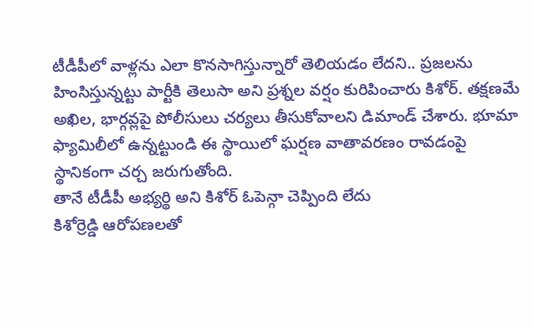టీడీపీలో వాళ్లను ఎలా కొనసాగిస్తున్నారో తెలియడం లేదని.. ప్రజలను హింసిస్తున్నట్టు పార్టీకి తెలుసా అని ప్రశ్నల వర్షం కురిపించారు కిశోర్. తక్షణమే అఖిల, భార్గవ్లపై పోలీసులు చర్యలు తీసుకోవాలని డిమాండ్ చేశారు. భూమా ఫ్యామిలీలో ఉన్నట్టుండి ఈ స్థాయిలో ఘర్షణ వాతావరణం రావడంపై స్థానికంగా చర్చ జరుగుతోంది.
తానే టీడీపీ అభ్యర్థి అని కిశోర్ ఓపెన్గా చెప్పింది లేదు
కిశోర్రెడ్డి ఆరోపణలతో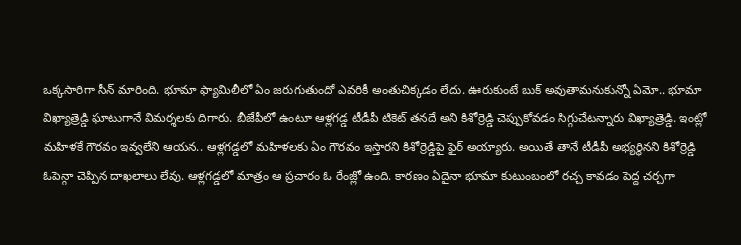ఒక్కసారిగా సీన్ మారింది. భూమా ఫ్యామిలీలో ఏం జరుగుతుందో ఎవరికీ అంతుచిక్కడం లేదు. ఊరుకుంటే బుక్ అవుతామనుకున్నో ఏమో.. భూమా విఖ్యాత్రెడ్డి ఘాటుగానే విమర్శలకు దిగారు. బీజేపీలో ఉంటూ ఆళ్లగడ్డ టీడీపీ టికెట్ తనదే అని కిశోర్రెడ్డి చెప్పుకోవడం సిగ్గుచేటన్నారు విఖ్యాత్రెడ్డి. ఇంట్లో మహిళకే గౌరవం ఇవ్వలేని ఆయన.. ఆళ్లగడ్డలో మహిళలకు ఏం గౌరవం ఇస్తారని కిశోర్రెడ్డిపై ఫైర్ అయ్యారు. అయితే తానే టీడీపీ అభ్యర్థినని కిశోర్రెడ్డి ఓపెన్గా చెప్పిన దాఖలాలు లేవు. ఆళ్లగడ్డలో మాత్రం ఆ ప్రచారం ఓ రేంజ్లో ఉంది. కారణం ఏదైనా భూమా కుటుంబంలో రచ్చ కావడం పెద్ద చర్చగా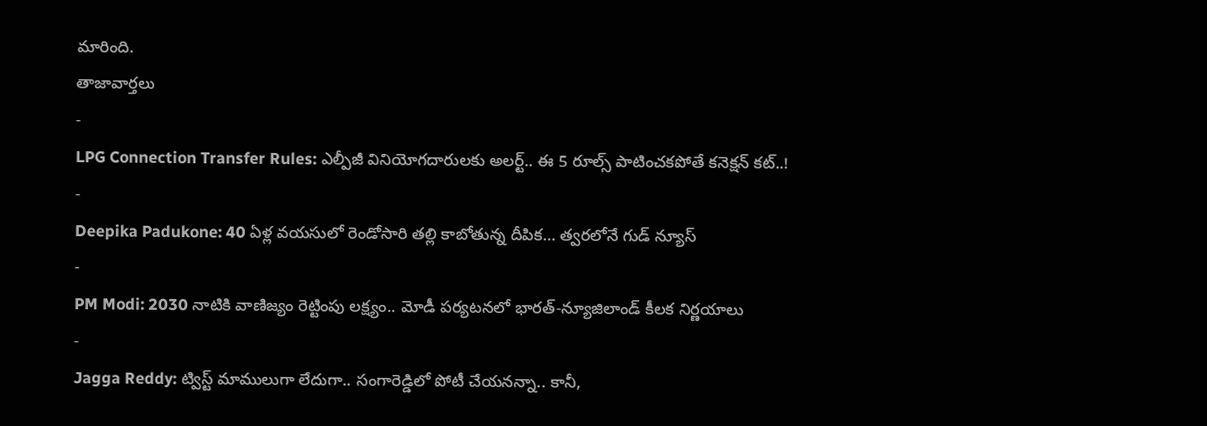మారింది.
తాజావార్తలు
-
LPG Connection Transfer Rules: ఎల్పీజీ వినియోగదారులకు అలర్ట్.. ఈ 5 రూల్స్ పాటించకపోతే కనెక్షన్ కట్..!
-
Deepika Padukone: 40 ఏళ్ల వయసులో రెండోసారి తల్లి కాబోతున్న దీపిక… త్వరలోనే గుడ్ న్యూస్
-
PM Modi: 2030 నాటికి వాణిజ్యం రెట్టింపు లక్ష్యం.. మోడీ పర్యటనలో భారత్-న్యూజిలాండ్ కీలక నిర్ణయాలు
-
Jagga Reddy: ట్విస్ట్ మాములుగా లేదుగా.. సంగారెడ్డిలో పోటీ చేయనన్నా.. కానీ,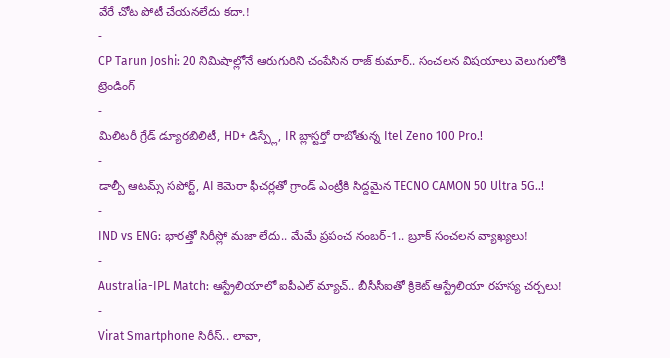వేరే చోట పోటీ చేయనలేదు కదా.!
-
CP Tarun Joshi: 20 నిమిషాల్లోనే ఆరుగురిని చంపేసిన రాజ్ కుమార్.. సంచలన విషయాలు వెలుగులోకి
ట్రెండింగ్
-
మిలిటరీ గ్రేడ్ డ్యూరబిలిటీ, HD+ డిస్ప్లే, IR బ్లాస్టర్తో రాబోతున్న Itel Zeno 100 Pro.!
-
డాల్బీ ఆటమ్స్ సపోర్ట్, AI కెమెరా ఫీచర్లతో గ్రాండ్ ఎంట్రీకి సిద్దమైన TECNO CAMON 50 Ultra 5G..!
-
IND vs ENG: భారత్తో సిరీస్లో మజా లేదు.. మేమే ప్రపంచ నంబర్-1.. బ్రూక్ సంచలన వ్యాఖ్యలు!
-
Australia-IPL Match: ఆస్ట్రేలియాలో ఐపీఎల్ మ్యాచ్.. బీసీసీఐతో క్రికెట్ ఆస్ట్రేలియా రహస్య చర్చలు!
-
Virat Smartphone సిరీస్.. లావా,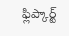ఫ్లిప్కార్ట్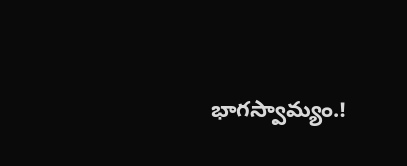భాగస్వామ్యం.!